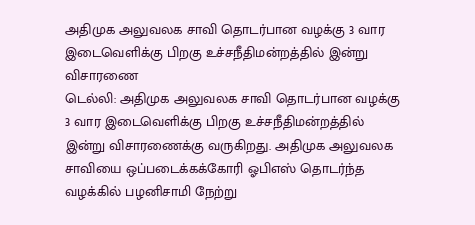அதிமுக அலுவலக சாவி தொடர்பான வழக்கு 3 வார இடைவெளிக்கு பிறகு உச்சநீதிமன்றத்தில் இன்று விசாரணை
டெல்லி: அதிமுக அலுவலக சாவி தொடர்பான வழக்கு 3 வார இடைவெளிக்கு பிறகு உச்சநீதிமன்றத்தில் இன்று விசாரணைக்கு வருகிறது. அதிமுக அலுவலக சாவியை ஒப்படைக்கக்கோரி ஓபிஎஸ் தொடர்ந்த வழக்கில் பழனிசாமி நேற்று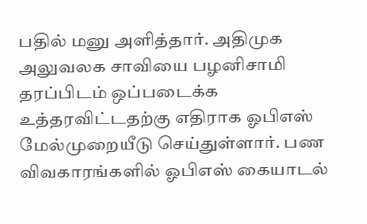பதில் மனு அளித்தார். அதிமுக அலுவலக சாவியை பழனிசாமி தரப்பிடம் ஒப்படைக்க உத்தரவிட்டதற்கு எதிராக ஓபிஎஸ் மேல்முறையீடு செய்துள்ளார். பண விவகாரங்களில் ஓபிஎஸ் கையாடல்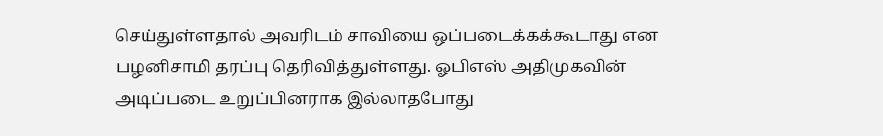செய்துள்ளதால் அவரிடம் சாவியை ஒப்படைக்கக்கூடாது என பழனிசாமி தரப்பு தெரிவித்துள்ளது. ஓபிஎஸ் அதிமுகவின் அடிப்படை உறுப்பினராக இல்லாதபோது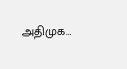அதிமுக…